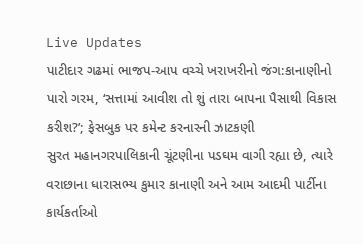Live Updates
પાટીદાર ગઢમાં ભાજપ-આપ વચ્ચે ખરાખરીનો જંગ:કાનાણીનો પારો ગરમ, ‘સત્તામાં આવીશ તો શું તારા બાપના પૈસાથી વિકાસ કરીશ?’; ફેસબુક પર કમેન્ટ કરનારની ઝાટકણી
સુરત મહાનગરપાલિકાની ચૂંટણીના પડઘમ વાગી રહ્યા છે, ત્યારે વરાછાના ધારાસભ્ય કુમાર કાનાણી અને આમ આદમી પાર્ટીના કાર્યકર્તાઓ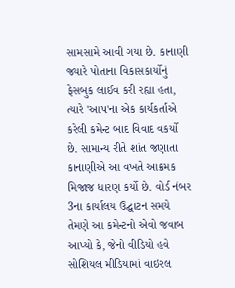સામસામે આવી ગયા છે. કાનાણી જ્યારે પોતાના વિકાસકાર્યોનું ફેસબુક લાઈવ કરી રહ્યા હતા, ત્યારે 'આપ'ના એક કાર્યકર્તાએ કરેલી કમેન્ટ બાદ વિવાદ વકર્યો છે. સામાન્ય રીતે શાંત જણાતા કાનાણીએ આ વખતે આક્રમક મિજાજ ધારણ કર્યો છે. વોર્ડ નંબર 3ના કાર્યાલય ઉદ્ઘાટન સમયે તેમણે આ કમેન્ટનો એવો જવાબ આપ્યો કે, જેનો વીડિયો હવે સોશિયલ મીડિયામાં વાઇરલ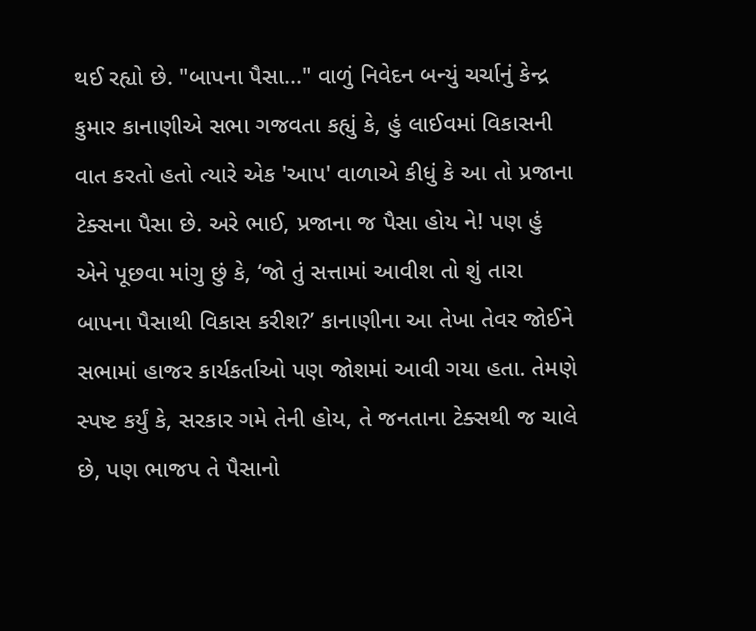થઈ રહ્યો છે. "બાપના પૈસા..." વાળું નિવેદન બન્યું ચર્ચાનું કેન્દ્ર
કુમાર કાનાણીએ સભા ગજવતા કહ્યું કે, હું લાઈવમાં વિકાસની વાત કરતો હતો ત્યારે એક 'આપ' વાળાએ કીધું કે આ તો પ્રજાના ટેક્સના પૈસા છે. અરે ભાઈ, પ્રજાના જ પૈસા હોય ને! પણ હું એને પૂછવા માંગુ છું કે, ‘જો તું સત્તામાં આવીશ તો શું તારા બાપના પૈસાથી વિકાસ કરીશ?’ કાનાણીના આ તેખા તેવર જોઈને સભામાં હાજર કાર્યકર્તાઓ પણ જોશમાં આવી ગયા હતા. તેમણે સ્પષ્ટ કર્યું કે, સરકાર ગમે તેની હોય, તે જનતાના ટેક્સથી જ ચાલે છે, પણ ભાજપ તે પૈસાનો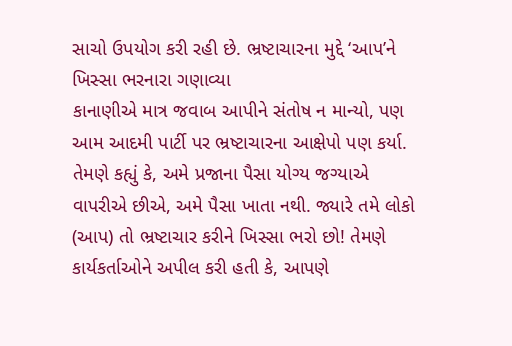સાચો ઉપયોગ કરી રહી છે. ભ્રષ્ટાચારના મુદ્દે ‘આપ’ને ખિસ્સા ભરનારા ગણાવ્યા
કાનાણીએ માત્ર જવાબ આપીને સંતોષ ન માન્યો, પણ આમ આદમી પાર્ટી પર ભ્રષ્ટાચારના આક્ષેપો પણ કર્યા. તેમણે કહ્યું કે, અમે પ્રજાના પૈસા યોગ્ય જગ્યાએ વાપરીએ છીએ, અમે પૈસા ખાતા નથી. જ્યારે તમે લોકો (આપ) તો ભ્રષ્ટાચાર કરીને ખિસ્સા ભરો છો! તેમણે કાર્યકર્તાઓને અપીલ કરી હતી કે, આપણે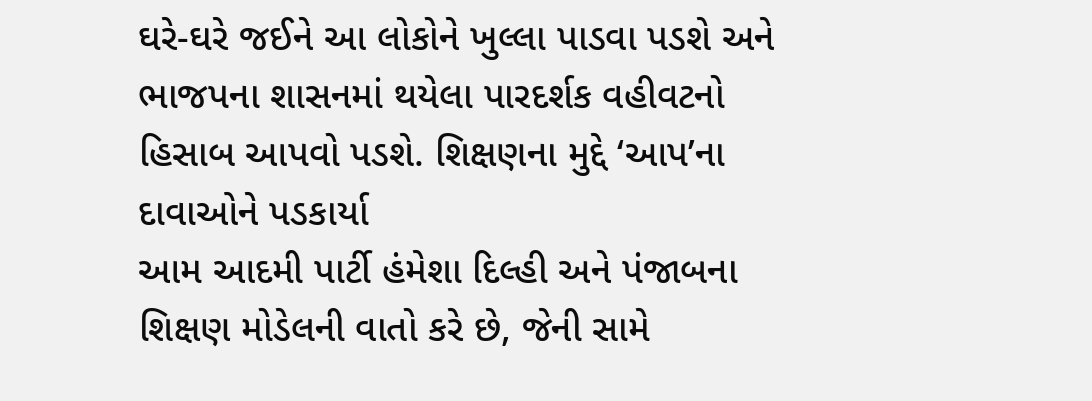ઘરે-ઘરે જઈને આ લોકોને ખુલ્લા પાડવા પડશે અને ભાજપના શાસનમાં થયેલા પારદર્શક વહીવટનો હિસાબ આપવો પડશે. શિક્ષણના મુદ્દે ‘આપ’ના દાવાઓને પડકાર્યા
આમ આદમી પાર્ટી હંમેશા દિલ્હી અને પંજાબના શિક્ષણ મોડેલની વાતો કરે છે, જેની સામે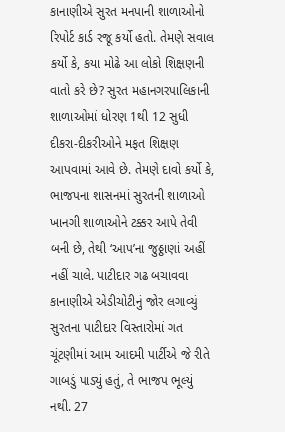કાનાણીએ સુરત મનપાની શાળાઓનો રિપોર્ટ કાર્ડ રજૂ કર્યો હતો. તેમણે સવાલ કર્યો કે, કયા મોઢે આ લોકો શિક્ષણની વાતો કરે છે? સુરત મહાનગરપાલિકાની શાળાઓમાં ધોરણ 1થી 12 સુધી દીકરા-દીકરીઓને મફત શિક્ષણ આપવામાં આવે છે. તેમણે દાવો કર્યો કે, ભાજપના શાસનમાં સુરતની શાળાઓ ખાનગી શાળાઓને ટક્કર આપે તેવી બની છે, તેથી ‘આપ’ના જુઠ્ઠાણાં અહીં નહીં ચાલે. પાટીદાર ગઢ બચાવવા કાનાણીએ એડીચોટીનું જોર લગાવ્યું
સુરતના પાટીદાર વિસ્તારોમાં ગત ચૂંટણીમાં આમ આદમી પાર્ટીએ જે રીતે ગાબડું પાડ્યું હતું, તે ભાજપ ભૂલ્યું નથી. 27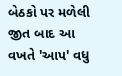બેઠકો પર મળેલી જીત બાદ આ વખતે 'આપ' વધુ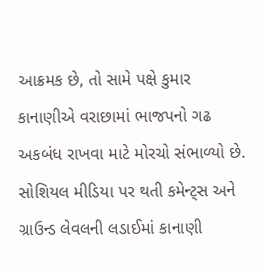આક્રમક છે, તો સામે પક્ષે કુમાર કાનાણીએ વરાછામાં ભાજપનો ગઢ અકબંધ રાખવા માટે મોરચો સંભાળ્યો છે. સોશિયલ મીડિયા પર થતી કમેન્ટ્સ અને ગ્રાઉન્ડ લેવલની લડાઈમાં કાનાણી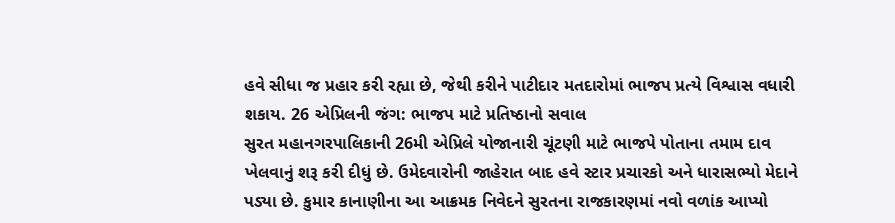હવે સીધા જ પ્રહાર કરી રહ્યા છે, જેથી કરીને પાટીદાર મતદારોમાં ભાજપ પ્રત્યે વિશ્વાસ વધારી શકાય. 26 એપ્રિલની જંગ: ભાજપ માટે પ્રતિષ્ઠાનો સવાલ
સુરત મહાનગરપાલિકાની 26મી એપ્રિલે યોજાનારી ચૂંટણી માટે ભાજપે પોતાના તમામ દાવ ખેલવાનું શરૂ કરી દીધું છે. ઉમેદવારોની જાહેરાત બાદ હવે સ્ટાર પ્રચારકો અને ધારાસભ્યો મેદાને પડ્યા છે. કુમાર કાનાણીના આ આક્રમક નિવેદને સુરતના રાજકારણમાં નવો વળાંક આપ્યો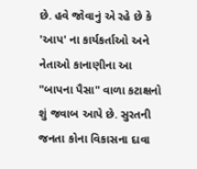છે. હવે જોવાનું એ રહે છે કે 'આપ' ના કાર્યકર્તાઓ અને નેતાઓ કાનાણીના આ "બાપના પૈસા" વાળા કટાક્ષનો શું જવાબ આપે છે. સુરતની જનતા કોના વિકાસના દાવા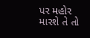પર મહોર મારશે તે તો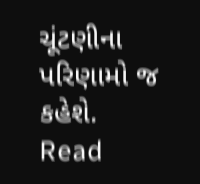ચૂંટણીના પરિણામો જ કહેશે.
Read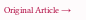Original Article →